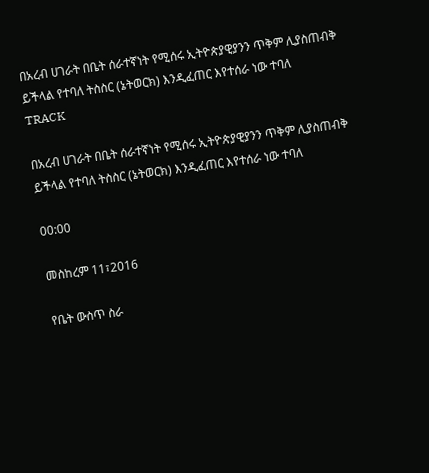በአረብ ሀገራት በቤት ሰራተኛነት የሚሰሩ ኢትዮጵያዊያንን ጥቅም ሊያስጠብቅ ይችላል የተባለ ትስስር (ኔትወርክ) እንዲፈጠር እየተሰራ ነው ተባለ
TRACK

በአረብ ሀገራት በቤት ሰራተኛነት የሚሰሩ ኢትዮጵያዊያንን ጥቅም ሊያስጠብቅ ይችላል የተባለ ትስስር (ኔትወርክ) እንዲፈጠር እየተሰራ ነው ተባለ

00:00

መስከረም 11፣2016

የቤት ውስጥ ስራ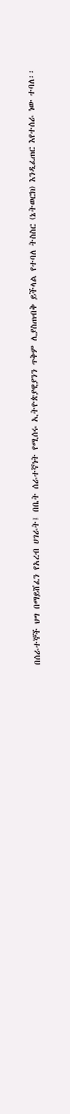በሰራተኞች ህግ በማይሸፈን የአረብ ሀገራት፤ በቤት ሰራተኛነት የሚሰሩ ኢትዮጵያዊያንን ጥቅም ሊያስጠብቅ ይችላል የተባለ ትስስር (ኔትወርክ) እንዲፈጠር እየተሰራ ነው ተባለ፡፡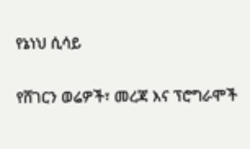የኔነህ ሲሳይ

የሸገርን ወሬዎች፣ መረጃ እና ፕሮግራሞች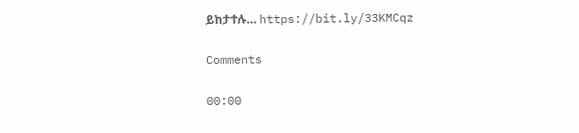ይከታተሉ… https://bit.ly/33KMCqz

Comments

00:00